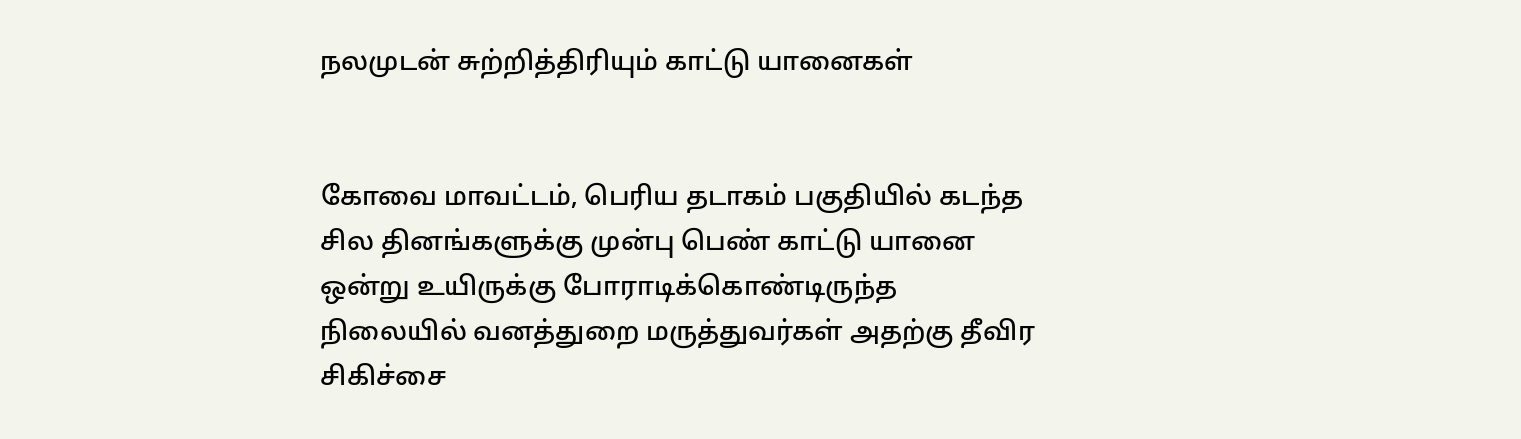நலமுடன் சுற்றித்திரியும் காட்டு யானைகள்


கோவை மாவட்டம், பெரிய தடாகம் பகுதியில் கடந்த சில தினங்களுக்கு முன்பு பெண் காட்டு யானை ஒன்று உயிருக்கு போராடிக்கொண்டிருந்த நிலையில் வனத்துறை மருத்துவர்கள் அதற்கு தீவிர சிகிச்சை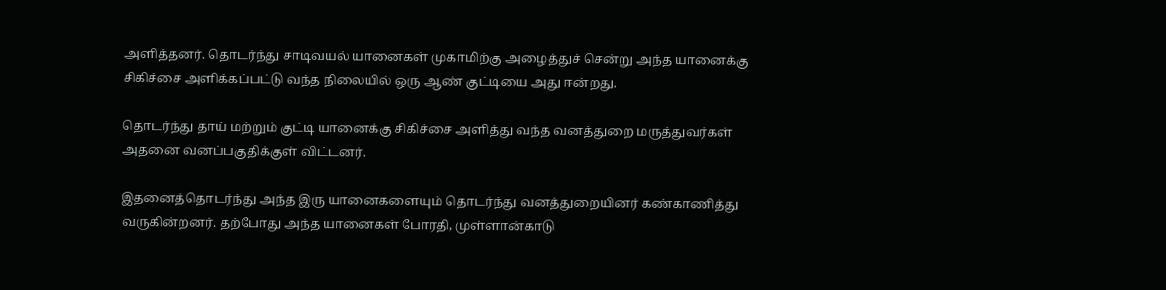அளித்தனர். தொடர்ந்து சாடிவயல் யானைகள் முகாமிற்கு அழைத்துச் சென்று அந்த யானைக்கு சிகிச்சை அளிக்கப்பட்டு வந்த நிலையில் ஒரு ஆண் குட்டியை அது ஈன்றது.

தொடர்ந்து தாய் மற்றும் குட்டி யானைக்கு சிகிச்சை அளித்து வந்த வனத்துறை மருத்துவர்கள் அதனை வனப்பகுதிக்குள் விட்டனர்.

இதனைத்தொடர்ந்து அந்த இரு யானைகளையும் தொடர்ந்து வனத்துறையினர் கண்காணித்து வருகின்றனர். தற்போது அந்த யானைகள் போரதி, முள்ளான்காடு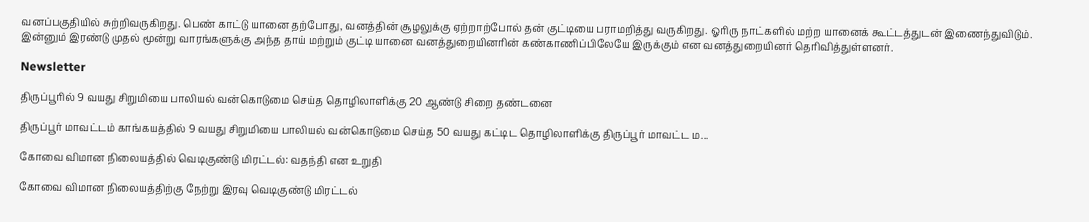வனப்பகுதியில் சுற்றிவருகிறது. பெண் காட்டு யானை தற்போது, வனத்தின் சூழலுக்கு ஏற்றாற்போல் தன் குட்டியை பராமறித்து வருகிறது. ஓரிரு நாட்களில் மற்ற யானைக் கூட்டத்துடன் இணைந்துவிடும். இன்னும் இரண்டு முதல் மூன்று வாரங்களுக்கு அந்த தாய் மற்றும் குட்டி யானை வனத்துறையினரின் கண்காணிப்பிலேயே இருக்கும் என வனத்துறையினர் தெரிவித்துள்ளனர்.

Newsletter

திருப்பூரில் 9 வயது சிறுமியை பாலியல் வன்கொடுமை செய்த தொழிலாளிக்கு 20 ஆண்டு சிறை தண்டனை

திருப்பூர் மாவட்டம் காங்கயத்தில் 9 வயது சிறுமியை பாலியல் வன்கொடுமை செய்த 50 வயது கட்டிட தொழிலாளிக்கு திருப்பூர் மாவட்ட ம...

கோவை விமான நிலையத்தில் வெடிகுண்டு மிரட்டல்: வதந்தி என உறுதி

கோவை விமான நிலையத்திற்கு நேற்று இரவு வெடிகுண்டு மிரட்டல்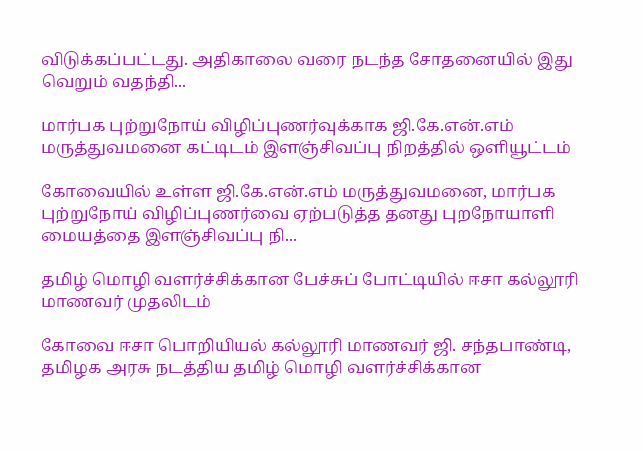விடுக்கப்பட்டது. அதிகாலை வரை நடந்த சோதனையில் இது வெறும் வதந்தி...

மார்பக புற்றுநோய் விழிப்புணர்வுக்காக ஜி.கே.என்.எம் மருத்துவமனை கட்டிடம் இளஞ்சிவப்பு நிறத்தில் ஒளியூட்டம்

கோவையில் உள்ள ஜி.கே.என்.எம் மருத்துவமனை, மார்பக புற்றுநோய் விழிப்புணர்வை ஏற்படுத்த தனது புறநோயாளி மையத்தை இளஞ்சிவப்பு நி...

தமிழ் மொழி வளர்ச்சிக்கான பேச்சுப் போட்டியில் ஈசா கல்லூரி மாணவர் முதலிடம்

கோவை ஈசா பொறியியல் கல்லூரி மாணவர் ஜி. சந்தபாண்டி, தமிழக அரசு நடத்திய தமிழ் மொழி வளர்ச்சிக்கான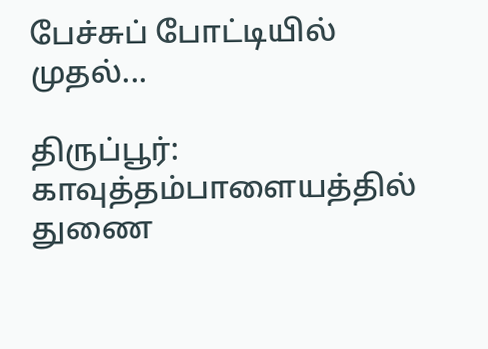பேச்சுப் போட்டியில் முதல்...

திருப்பூர்: காவுத்தம்பாளையத்தில் துணை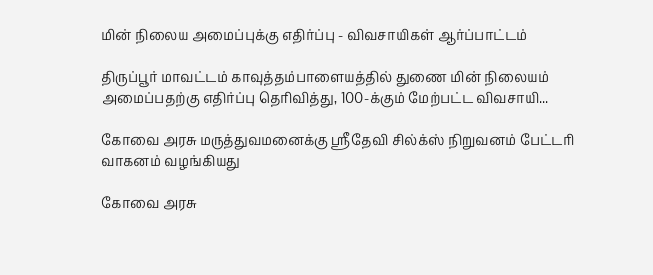மின் நிலைய அமைப்புக்கு எதிர்ப்பு - விவசாயிகள் ஆர்ப்பாட்டம்

திருப்பூர் மாவட்டம் காவுத்தம்பாளையத்தில் துணை மின் நிலையம் அமைப்பதற்கு எதிர்ப்பு தெரிவித்து, 100-க்கும் மேற்பட்ட விவசாயி...

கோவை அரசு மருத்துவமனைக்கு ஸ்ரீதேவி சில்க்ஸ் நிறுவனம் பேட்டரி வாகனம் வழங்கியது

கோவை அரசு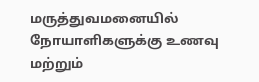மருத்துவமனையில் நோயாளிகளுக்கு உணவு மற்றும்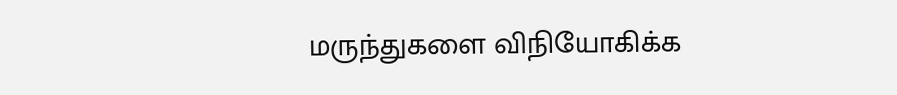மருந்துகளை விநியோகிக்க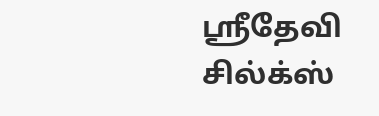ஸ்ரீதேவி சில்க்ஸ்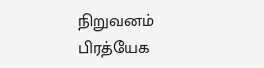நிறுவனம் பிரத்யேக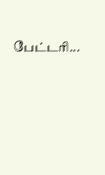பேட்டரி...